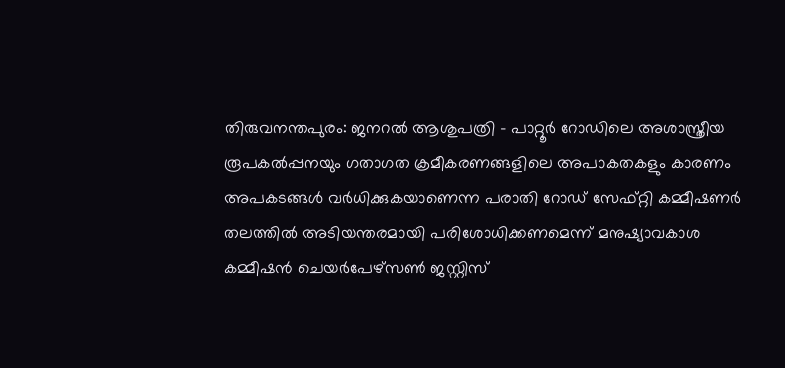തിരുവനന്തപുരം: ജനറൽ ആശുപത്രി – പാറ്റൂർ റോഡിലെ അശാസ്ത്രീയ രൂപകൽപ്പനയും ഗതാഗത ക്രമീകരണങ്ങളിലെ അപാകതകളും കാരണം അപകടങ്ങൾ വർധിക്കുകയാണെന്ന പരാതി റോഡ് സേഫ്റ്റി കമ്മീഷണർ തലത്തിൽ അടിയന്തരമായി പരിശോധിക്കണമെന്ന് മനുഷ്യാവകാശ കമ്മീഷൻ ചെയർപേഴ്സൺ ജസ്റ്റിസ്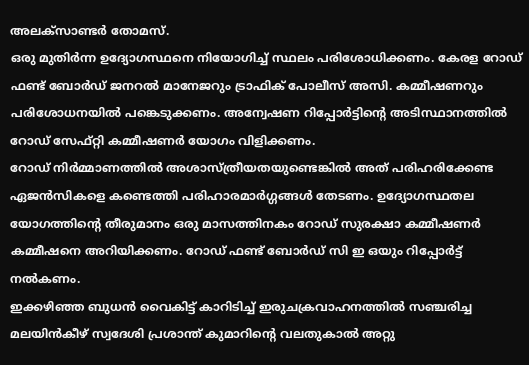അലക്സാണ്ടർ തോമസ്.
ഒരു മുതിർന്ന ഉദ്യോഗസ്ഥനെ നിയോഗിച്ച് സ്ഥലം പരിശോധിക്കണം. കേരള റോഡ് ഫണ്ട് ബോർഡ് ജനറൽ മാനേജറും ട്രാഫിക് പോലീസ് അസി. കമ്മീഷണറും പരിശോധനയിൽ പങ്കെടുക്കണം. അന്വേഷണ റിപ്പോർട്ടിന്റെ അടിസ്ഥാനത്തിൽ റോഡ് സേഫ്റ്റി കമ്മീഷണർ യോഗം വിളിക്കണം.
റോഡ് നിർമ്മാണത്തിൽ അശാസ്ത്രീയതയുണ്ടെങ്കിൽ അത് പരിഹരിക്കേണ്ട ഏജൻസികളെ കണ്ടെത്തി പരിഹാരമാർഗ്ഗങ്ങൾ തേടണം. ഉദ്യോഗസ്ഥതല യോഗത്തിന്റെ തീരുമാനം ഒരു മാസത്തിനകം റോഡ് സുരക്ഷാ കമ്മീഷണർ കമ്മീഷനെ അറിയിക്കണം. റോഡ് ഫണ്ട് ബോർഡ് സി ഇ ഒയും റിപ്പോർട്ട് നൽകണം.
ഇക്കഴിഞ്ഞ ബുധൻ വൈകിട്ട് കാറിടിച്ച് ഇരുചക്രവാഹനത്തിൽ സഞ്ചരിച്ച മലയിൻകീഴ് സ്വദേശി പ്രശാന്ത് കുമാറിന്റെ വലതുകാൽ അറ്റു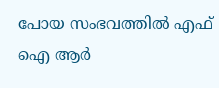പോയ സംഭവത്തിൽ എഫ് ഐ ആർ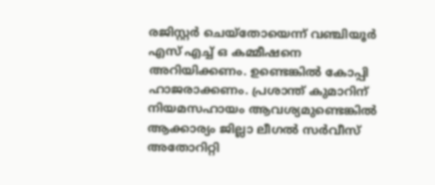രജിസ്റ്റർ ചെയ്തോയെന്ന് വഞ്ചിയൂർ എസ് എച്ച് ഒ കമ്മീഷനെ അറിയിക്കണം. ഉണ്ടെങ്കിൽ കോപ്പി ഹാജരാക്കണം. പ്രശാന്ത് കുമാറിന് നിയമസഹായം ആവശ്യമുണ്ടെങ്കിൽ ആക്കാര്യം ജില്ലാ ലീഗൽ സർവീസ് അതോറിറ്റി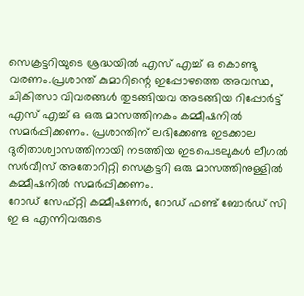സെക്രട്ടറിയുടെ ശ്രദ്ധയിൽ എസ് എച്ച് ഒ കൊണ്ടു വരണം.പ്രശാന്ത് കുമാറിന്റെ ഇപ്പോഴത്തെ അവസ്ഥ,
ചികിത്സാ വിവരങ്ങൾ തുടങ്ങിയവ അടങ്ങിയ റിപ്പോർട്ട് എസ് എച്ച് ഒ ഒരു മാസത്തിനകം കമ്മീഷനിൽ സമർപ്പിക്കണം. പ്രശാന്തിന് ലഭിക്കേണ്ട ഇടക്കാല ദുരിതാശ്വാസത്തിനായി നടത്തിയ ഇടപെടലുകൾ ലീഗൽ സർവീസ് അതോറിറ്റി സെക്രട്ടറി ഒരു മാസത്തിനുള്ളിൽ കമ്മീഷനിൽ സമർപ്പിക്കണം.
റോഡ് സേഫ്റ്റി കമ്മീഷണർ, റോഡ് ഫണ്ട് ബോർഡ് സി ഇ ഒ എന്നിവരുടെ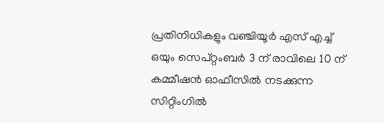പ്രതിനിധികളും വഞ്ചിയൂർ എസ് എച്ച് ഒയും സെപ്റ്റംബർ 3 ന് രാവിലെ 10 ന് കമ്മീഷൻ ഓഫീസിൽ നടക്കുന്ന സിറ്റിംഗിൽ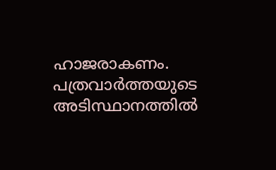ഹാജരാകണം. പത്രവാർത്തയുടെ അടിസ്ഥാനത്തിൽ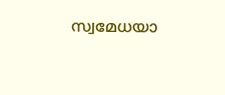സ്വമേധയാ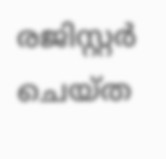രജിസ്റ്റർ ചെയ്ത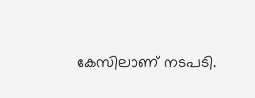കേസിലാണ് നടപടി.